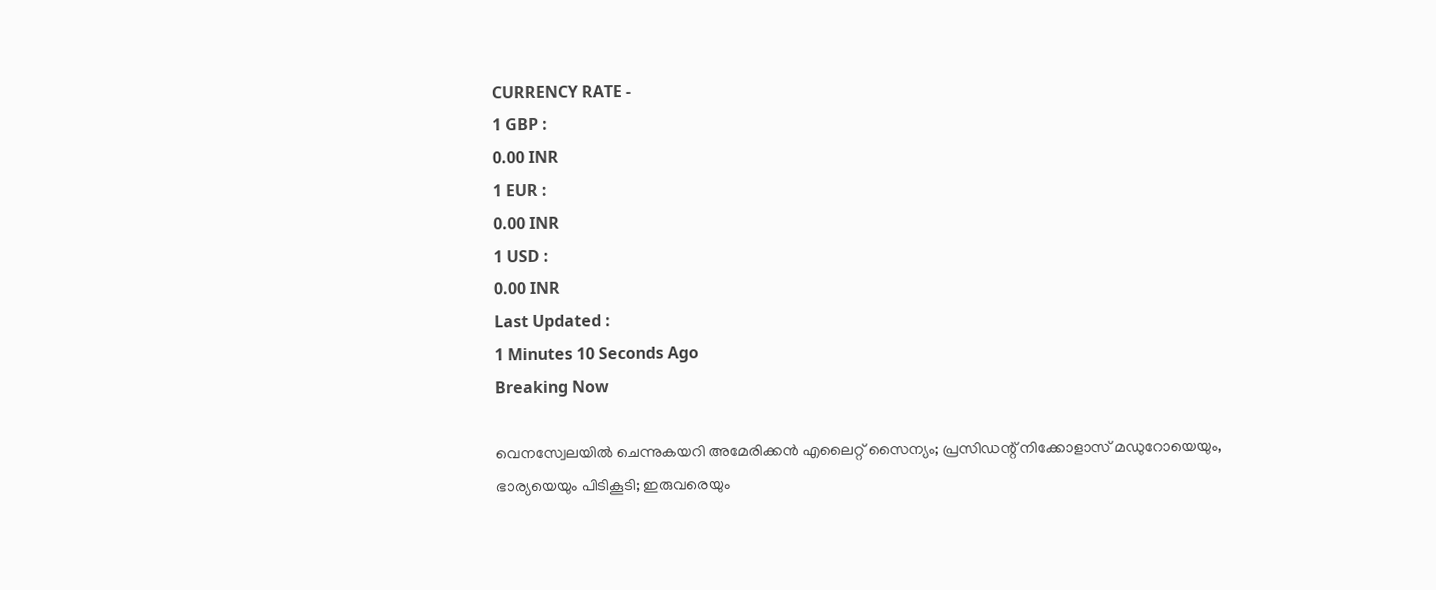CURRENCY RATE -
1 GBP :
0.00 INR
1 EUR :
0.00 INR
1 USD :
0.00 INR
Last Updated :
1 Minutes 10 Seconds Ago
Breaking Now

വെനസ്വേലയില്‍ ചെന്നുകയറി അമേരിക്കന്‍ എലൈറ്റ് സൈന്യം; പ്രസിഡന്റ് നിക്കോളാസ് മഡുറോയെയും, ഭാര്യയെയും പിടികൂടി; ഇരുവരെയും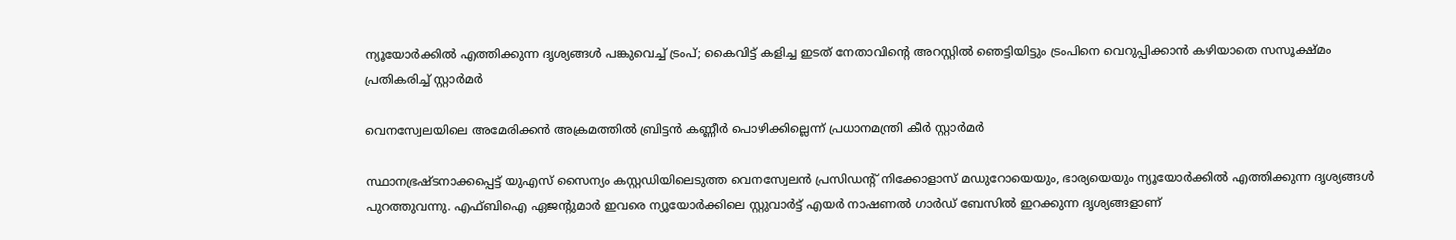ന്യൂയോര്‍ക്കില്‍ എത്തിക്കുന്ന ദൃശ്യങ്ങള്‍ പങ്കുവെച്ച് ട്രംപ്; കൈവിട്ട് കളിച്ച ഇടത് നേതാവിന്റെ അറസ്റ്റില്‍ ഞെട്ടിയിട്ടും ട്രംപിനെ വെറുപ്പിക്കാന്‍ കഴിയാതെ സസൂക്ഷ്മം പ്രതികരിച്ച് സ്റ്റാര്‍മര്‍

വെനസ്വേലയിലെ അമേരിക്കന്‍ അക്രമത്തില്‍ ബ്രിട്ടന്‍ കണ്ണീര്‍ പൊഴിക്കില്ലെന്ന് പ്രധാനമന്ത്രി കീര്‍ സ്റ്റാര്‍മര്‍

സ്ഥാനഭ്രഷ്ടനാക്കപ്പെട്ട് യുഎസ് സൈന്യം കസ്റ്റഡിയിലെടുത്ത വെനസ്വേലന്‍ പ്രസിഡന്റ് നിക്കോളാസ് മഡുറോയെയും, ഭാര്യയെയും ന്യൂയോര്‍ക്കില്‍ എത്തിക്കുന്ന ദൃശ്യങ്ങള്‍ പുറത്തുവന്നു. എഫ്ബിഐ ഏജന്റുമാര്‍ ഇവരെ ന്യൂയോര്‍ക്കിലെ സ്റ്റുവാര്‍ട്ട് എയര്‍ നാഷണല്‍ ഗാര്‍ഡ് ബേസില്‍ ഇറക്കുന്ന ദൃശ്യങ്ങളാണ്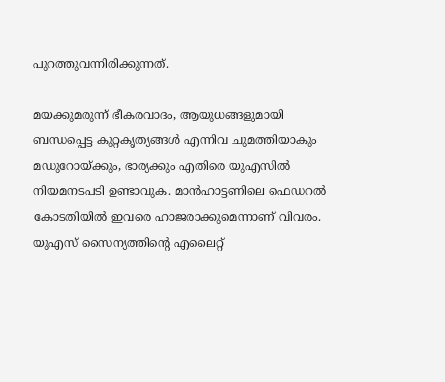പുറത്തുവന്നിരിക്കുന്നത്.

മയക്കുമരുന്ന് ഭീകരവാദം, ആയുധങ്ങളുമായി ബന്ധപ്പെട്ട കുറ്റകൃത്യങ്ങള്‍ എന്നിവ ചുമത്തിയാകും മഡുറോയ്ക്കും, ഭാര്യക്കും എതിരെ യുഎസില്‍ നിയമനടപടി ഉണ്ടാവുക. മാന്‍ഹാട്ടണിലെ ഫെഡറല്‍ കോടതിയില്‍ ഇവരെ ഹാജരാക്കുമെന്നാണ് വിവരം. യുഎസ് സൈന്യത്തിന്റെ എലൈറ്റ്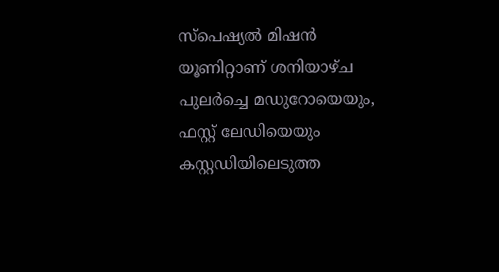സ്‌പെഷ്യല്‍ മിഷന്‍ യൂണിറ്റാണ് ശനിയാഴ്ച പുലര്‍ച്ചെ മഡുറോയെയും, ഫസ്റ്റ് ലേഡിയെയും കസ്റ്റഡിയിലെടുത്ത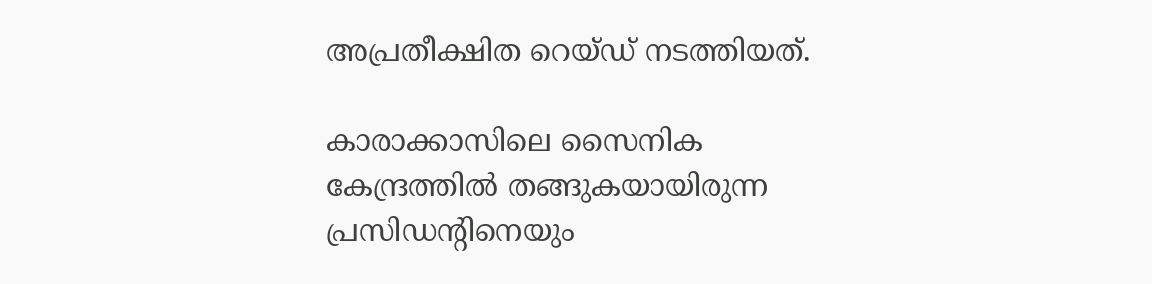അപ്രതീക്ഷിത റെയ്ഡ് നടത്തിയത്.

കാരാക്കാസിലെ സൈനിക കേന്ദ്രത്തില്‍ തങ്ങുകയായിരുന്ന പ്രസിഡന്റിനെയും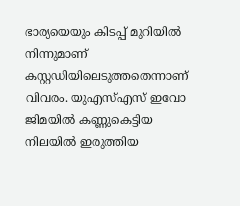ഭാര്യയെയും കിടപ്പ് മുറിയില്‍ നിന്നുമാണ് കസ്റ്റഡിയിലെടുത്തതെന്നാണ് വിവരം. യുഎസ്എസ് ഇവോ ജിമയില്‍ കണ്ണുകെട്ടിയ നിലയില്‍ ഇരുത്തിയ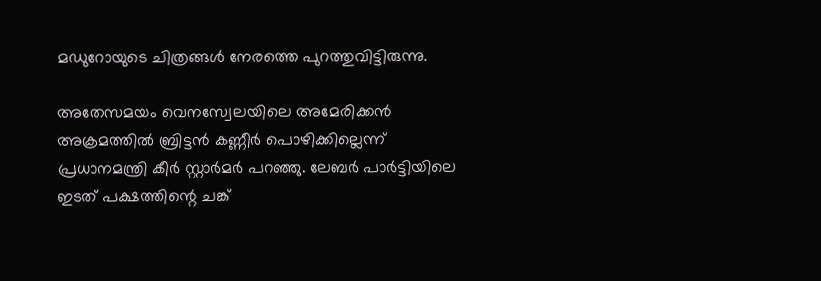മഡുറോയുടെ ചിത്രങ്ങള്‍ നേരത്തെ പുറത്തുവിട്ടിരുന്നു.

അതേസമയം വെനസ്വേലയിലെ അമേരിക്കന്‍ അക്രമത്തില്‍ ബ്രിട്ടന്‍ കണ്ണീര്‍ പൊഴിക്കില്ലെന്ന് പ്രധാനമന്ത്രി കീര്‍ സ്റ്റാര്‍മര്‍ പറഞ്ഞു. ലേബര്‍ പാര്‍ട്ടിയിലെ ഇടത് പക്ഷത്തിന്റെ ചങ്ക്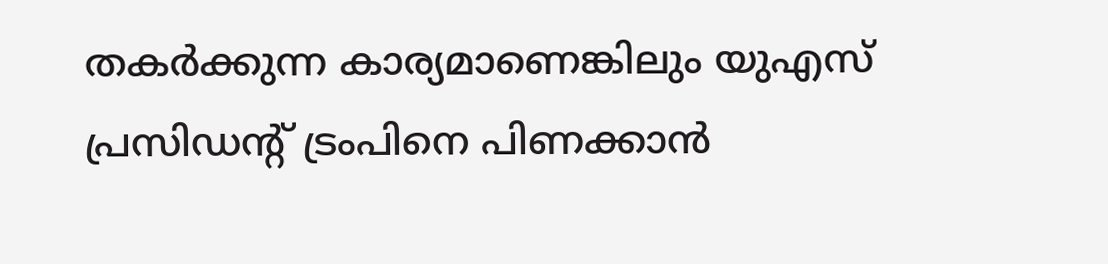തകര്‍ക്കുന്ന കാര്യമാണെങ്കിലും യുഎസ് പ്രസിഡന്റ് ട്രംപിനെ പിണക്കാന്‍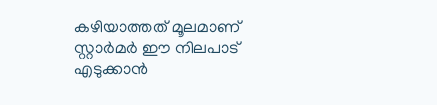കഴിയാത്തത് മൂലമാണ് സ്റ്റാര്‍മര്‍ ഈ നിലപാട് എടുക്കാന്‍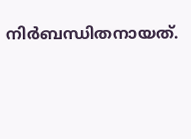നിര്‍ബന്ധിതനായത്.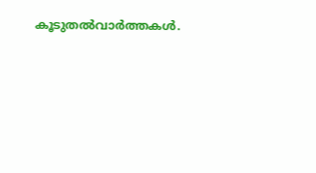കൂടുതല്‍വാര്‍ത്തകള്‍.